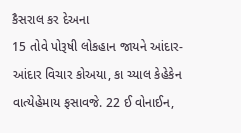કૈસરાલ કર દેઅના
15 તોવે પોરૂષી લોકહાન જાયને આંદાર-આંદાર વિચાર કોઅયા, કા ચ્યાલ કેહેકેન વાત્યેહેમાય ફસાવજે. 22 ઈ વોનાઈન,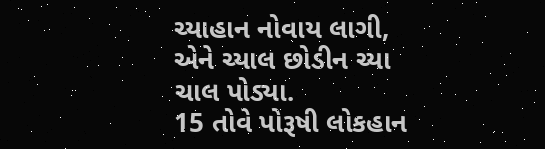ચ્યાહાન નોવાય લાગી, એને ચ્યાલ છોડીન ચ્યા ચાલ પોડ્યા.
15 તોવે પોરૂષી લોકહાન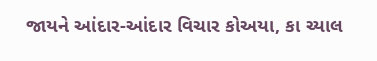જાયને આંદાર-આંદાર વિચાર કોઅયા, કા ચ્યાલ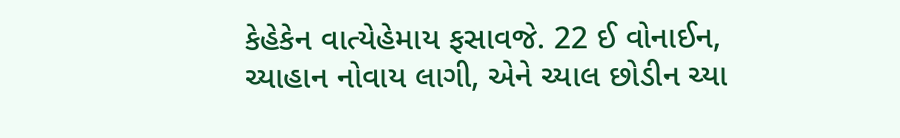કેહેકેન વાત્યેહેમાય ફસાવજે. 22 ઈ વોનાઈન, ચ્યાહાન નોવાય લાગી, એને ચ્યાલ છોડીન ચ્યા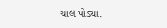ચાલ પોડ્યા.